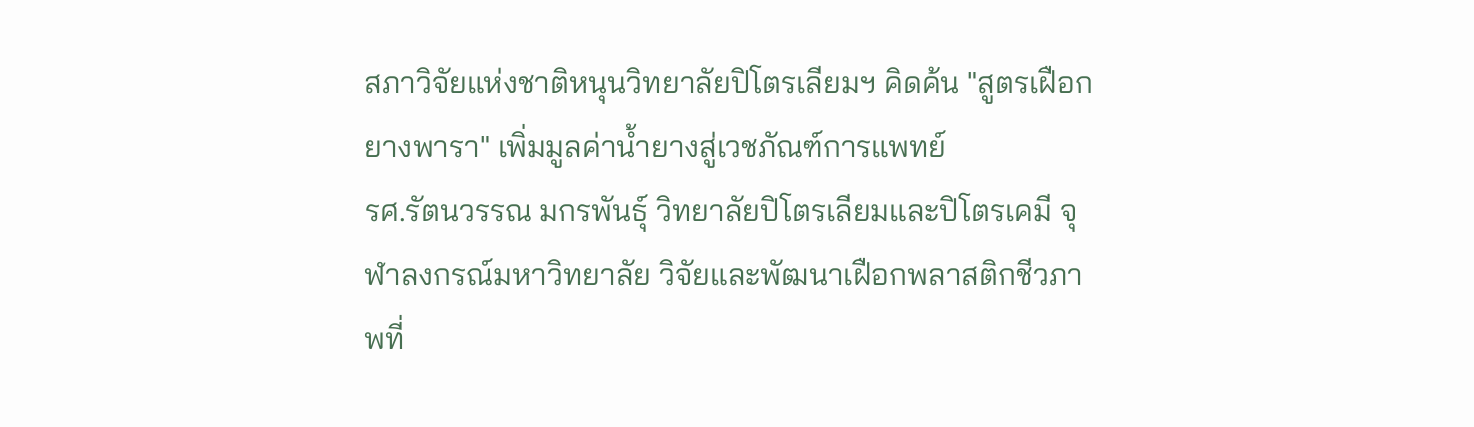สภาวิจัยแห่งชาติหนุนวิทยาลัยปิโตรเลียมฯ คิดค้น "สูตรเฝือกยางพารา" เพิ่มมูลค่าน้ำยางสู่เวชภัณฑ์การแพทย์
รศ.รัตนวรรณ มกรพันธุ์ วิทยาลัยปิโตรเลียมและปิโตรเคมี จุฬาลงกรณ์มหาวิทยาลัย วิจัยและพัฒนาเฝือกพลาสติกชีวภาพที่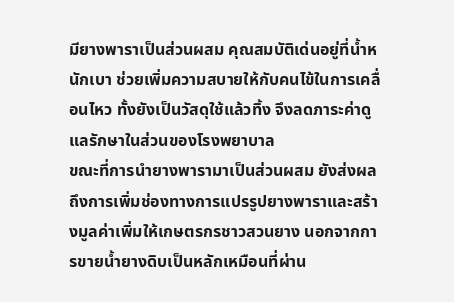มียางพาราเป็นส่วนผสม คุณสมบัติเด่นอยู่ที่น้ำหนักเบา ช่วยเพิ่มความสบายให้กับคนไข้ในการเคลื่อนไหว ทั้งยังเป็นวัสดุใช้แล้วทิ้ง จึงลดภาระค่าดูแลรักษาในส่วนของโรงพยาบาล
ขณะที่การนำยางพารามาเป็นส่วนผสม ยังส่งผลถึงการเพิ่มช่องทางการแปรรูปยางพาราและสร้างมูลค่าเพิ่มให้เกษตรกรชาวสวนยาง นอกจากการขายน้ำยางดิบเป็นหลักเหมือนที่ผ่าน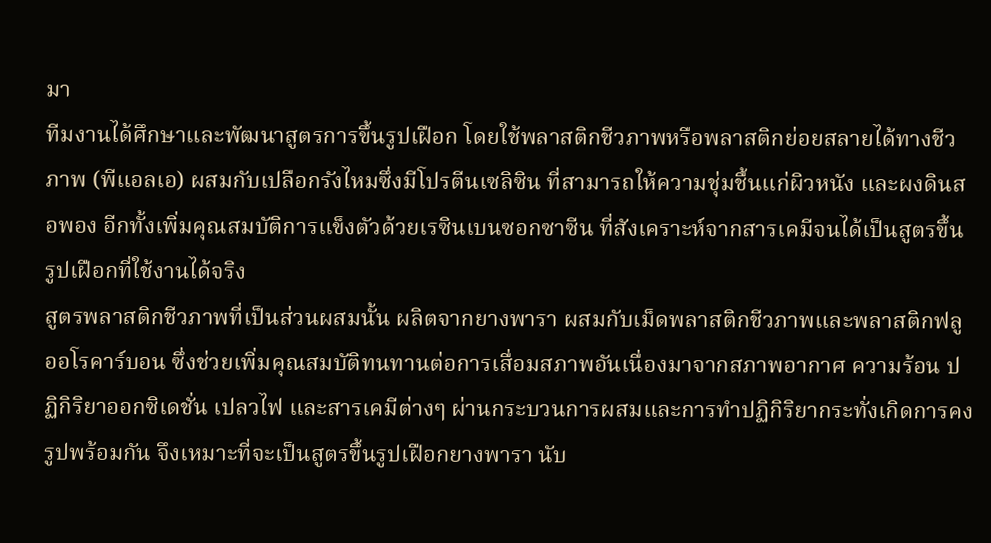มา
ทีมงานได้ศึกษาและพัฒนาสูตรการขึ้นรูปเฝือก โดยใช้พลาสติกชีวภาพหรือพลาสติกย่อยสลายได้ทางชีวภาพ (พีแอลเอ) ผสมกับเปลือกรังไหมซึ่งมีโปรตีนเซลิซิน ที่สามารถให้ความชุ่มชื้นแก่ผิวหนัง และผงดินสอพอง อีกทั้งเพิ่มคุณสมบัติการแข็งตัวด้วยเรซินเบนซอกซาซีน ที่สังเคราะห์จากสารเคมีจนได้เป็นสูตรขึ้นรูปเฝือกที่ใช้งานได้จริง
สูตรพลาสติกชีวภาพที่เป็นส่วนผสมนั้น ผลิตจากยางพารา ผสมกับเม็ดพลาสติกชีวภาพและพลาสติกฟลูออโรคาร์บอน ซึ่งช่วยเพิ่มคุณสมบัติทนทานต่อการเสื่อมสภาพอันเนื่องมาจากสภาพอากาศ ความร้อน ปฏิกิริยาออกซิเดชั่น เปลวไฟ และสารเคมีต่างๆ ผ่านกระบวนการผสมและการทำปฏิกิริยากระทั่งเกิดการคงรูปพร้อมกัน จึงเหมาะที่จะเป็นสูตรขึ้นรูปเฝือกยางพารา นับ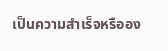เป็นความสำเร็จหรืออง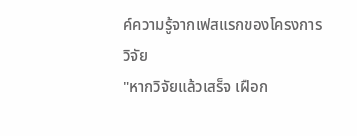ค์ความรู้จากเฟสแรกของโครงการวิจัย
"หากวิจัยแล้วเสร็จ เฝือก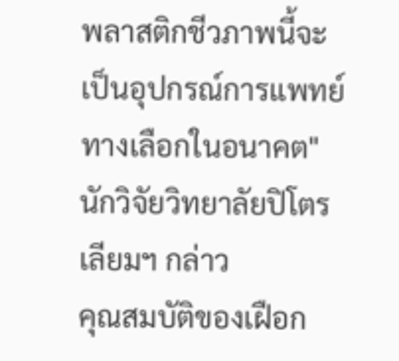พลาสติกชีวภาพนี้จะเป็นอุปกรณ์การแพทย์ทางเลือกในอนาคต" นักวิจัยวิทยาลัยปิโตรเลียมฯ กล่าว
คุณสมบัติของเฝือก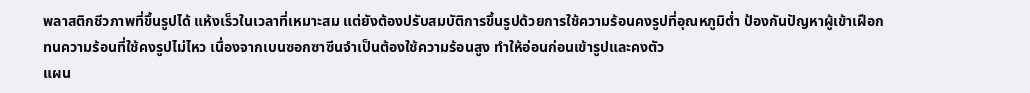พลาสติกชีวภาพที่ขึ้นรูปได้ แห้งเร็วในเวลาที่เหมาะสม แต่ยังต้องปรับสมบัติการขึ้นรูปด้วยการใช้ความร้อนคงรูปที่อุณหภูมิต่ำ ป้องกันปัญหาผู้เข้าเฝือกทนความร้อนที่ใช้คงรูปไม่ไหว เนื่องจากเบนซอกซาซีนจำเป็นต้องใช้ความร้อนสูง ทำให้อ่อนก่อนเข้ารูปและคงตัว
แผน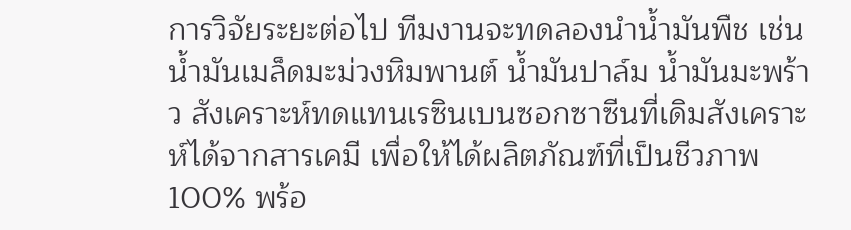การวิจัยระยะต่อไป ทีมงานจะทดลองนำน้ำมันพืช เช่น น้ำมันเมล็ดมะม่วงหิมพานต์ น้ำมันปาล์ม น้ำมันมะพร้าว สังเคราะห์ทดแทนเรซินเบนซอกซาซีนที่เดิมสังเคราะห์ได้จากสารเคมี เพื่อให้ได้ผลิตภัณฑ์ที่เป็นชีวภาพ 100% พร้อ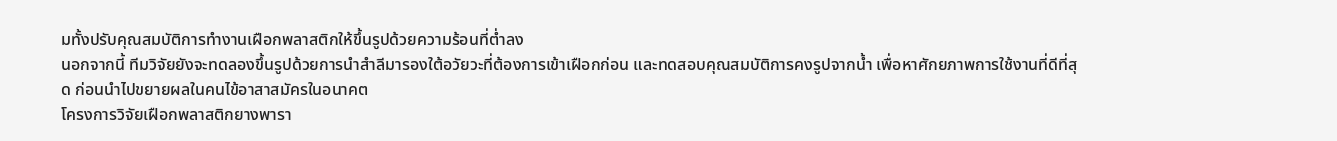มทั้งปรับคุณสมบัติการทำงานเฝือกพลาสติกให้ขึ้นรูปด้วยความร้อนที่ต่ำลง
นอกจากนี้ ทีมวิจัยยังจะทดลองขึ้นรูปด้วยการนำสำลีมารองใต้อวัยวะที่ต้องการเข้าเฝือกก่อน และทดสอบคุณสมบัติการคงรูปจากน้ำ เพื่อหาศักยภาพการใช้งานที่ดีที่สุด ก่อนนำไปขยายผลในคนไข้อาสาสมัครในอนาคต
โครงการวิจัยเฝือกพลาสติกยางพารา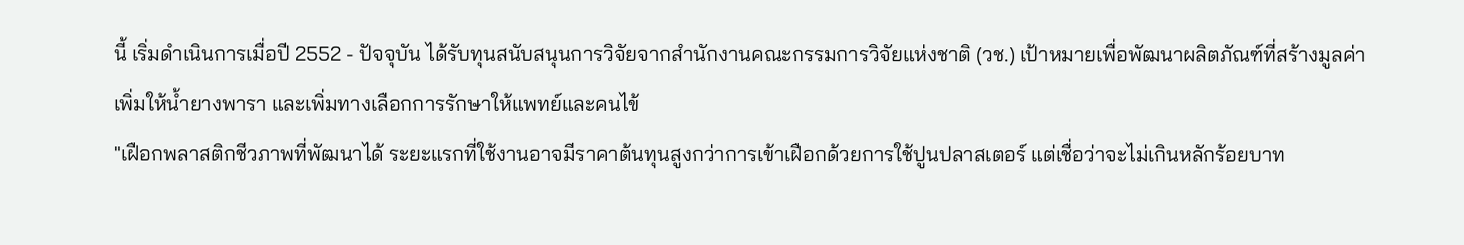นี้ เริ่มดำเนินการเมื่อปี 2552 - ปัจจุบัน ได้รับทุนสนับสนุนการวิจัยจากสำนักงานคณะกรรมการวิจัยแห่งชาติ (วช.) เป้าหมายเพื่อพัฒนาผลิตภัณฑ์ที่สร้างมูลค่าเพิ่มให้น้ำยางพารา และเพิ่มทางเลือกการรักษาให้แพทย์และคนไข้
"เฝือกพลาสติกชีวภาพที่พัฒนาได้ ระยะแรกที่ใช้งานอาจมีราคาต้นทุนสูงกว่าการเข้าเฝือกด้วยการใช้ปูนปลาสเตอร์ แต่เชื่อว่าจะไม่เกินหลักร้อยบาท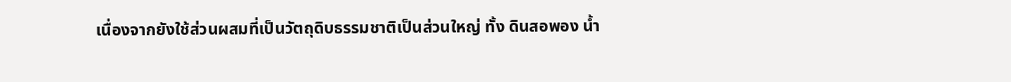เนื่องจากยังใช้ส่วนผสมที่เป็นวัตถุดิบธรรมชาติเป็นส่วนใหญ่ ทั้ง ดินสอพอง น้ำ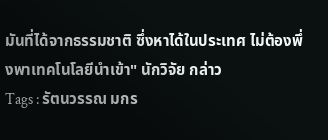มันที่ได้จากธรรมชาติ ซึ่งหาได้ในประเทศ ไม่ต้องพึ่งพาเทคโนโลยีนำเข้า" นักวิจัย กล่าว
Tags : รัตนวรรณ มกร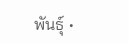พันธุ์ •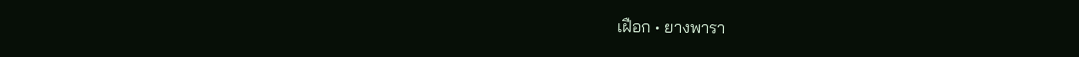เฝือก • ยางพารา